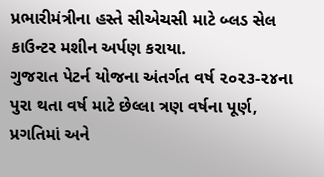પ્રભારીમંત્રીના હસ્તે સીએચસી માટે બ્લડ સેલ કાઉન્ટર મશીન અર્પણ કરાયા.
ગુજરાત પેટર્ન યોજના અંતર્ગત વર્ષ ૨૦૨૩-૨૪ના પુરા થતા વર્ષ માટે છેલ્લા ત્રણ વર્ષના પૂર્ણ, પ્રગતિમાં અને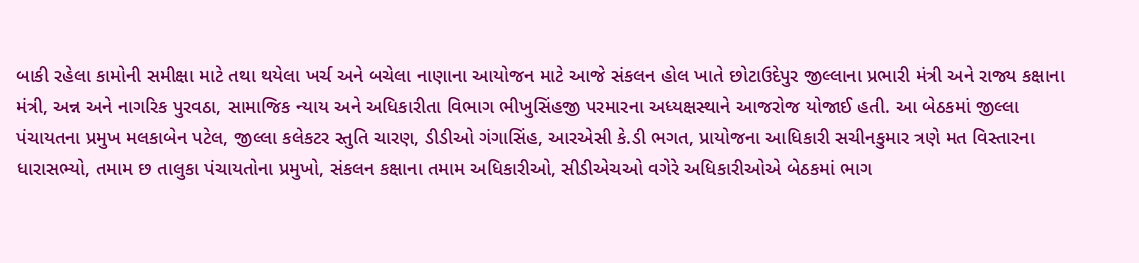બાકી રહેલા કામોની સમીક્ષા માટે તથા થયેલા ખર્ચ અને બચેલા નાણાના આયોજન માટે આજે સંકલન હોલ ખાતે છોટાઉદેપુર જીલ્લાના પ્રભારી મંત્રી અને રાજ્ય કક્ષાના મંત્રી, અન્ન અને નાગરિક પુરવઠા, સામાજિક ન્યાય અને અધિકારીતા વિભાગ ભીખુસિંહજી પરમારના અધ્યક્ષસ્થાને આજરોજ યોજાઈ હતી. આ બેઠકમાં જીલ્લા પંચાયતના પ્રમુખ મલકાબેન પટેલ, જીલ્લા કલેકટર સ્તુતિ ચારણ, ડીડીઓ ગંગાસિંહ, આરએસી કે.ડી ભગત, પ્રાયોજના આધિકારી સચીનકુમાર ત્રણે મત વિસ્તારના ધારાસભ્યો, તમામ છ તાલુકા પંચાયતોના પ્રમુખો, સંકલન કક્ષાના તમામ અધિકારીઓ, સીડીએચઓ વગેરે અધિકારીઓએ બેઠકમાં ભાગ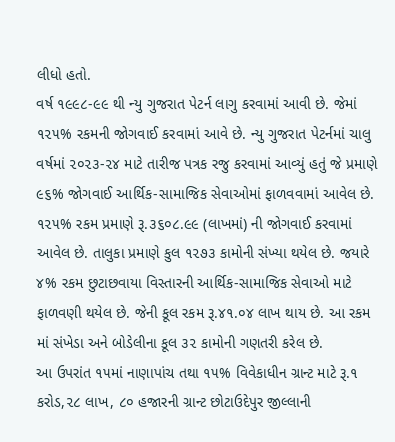લીધો હતો.
વર્ષ ૧૯૯૮-૯૯ થી ન્યુ ગુજરાત પેટર્ન લાગુ કરવામાં આવી છે. જેમાં ૧૨૫% રકમની જોગવાઈ કરવામાં આવે છે. ન્યુ ગુજરાત પેટર્નમાં ચાલુ વર્ષમાં ૨૦૨૩-૨૪ માટે તારીજ પત્રક રજુ કરવામાં આવ્યું હતું જે પ્રમાણે ૯૬% જોગવાઈ આર્થિક-સામાજિક સેવાઓમાં ફાળવવામાં આવેલ છે. ૧૨૫% રકમ પ્રમાણે રૂ.૩૬૦૮.૯૯ (લાખમાં) ની જોગવાઈ કરવામાં આવેલ છે. તાલુકા પ્રમાણે કુલ ૧૨૭૩ કામોની સંખ્યા થયેલ છે. જયારે ૪% રકમ છુટાછવાયા વિસ્તારની આર્થિક-સામાજિક સેવાઓ માટે ફાળવણી થયેલ છે. જેની કૂલ રકમ રૂ.૪૧.૦૪ લાખ થાય છે. આ રકમ માં સંખેડા અને બોડેલીના કૂલ ૩૨ કામોની ગણતરી કરેલ છે.
આ ઉપરાંત ૧૫માં નાણાપાંચ તથા ૧૫% વિવેકાધીન ગ્રાન્ટ માટે રૂ.૧ કરોડ,૨૮ લાખ, ૮૦ હજારની ગ્રાન્ટ છોટાઉદેપુર જીલ્લાની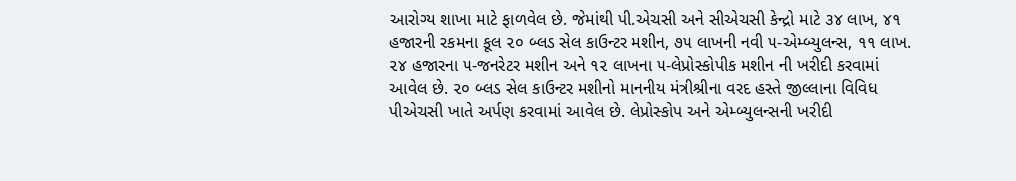આરોગ્ય શાખા માટે ફાળવેલ છે. જેમાંથી પી.એચસી અને સીએચસી કેન્દ્રો માટે ૩૪ લાખ, ૪૧ હજારની રકમના કૂલ ૨૦ બ્લડ સેલ કાઉન્ટર મશીન, ૭૫ લાખની નવી ૫-એમ્બ્યુલન્સ, ૧૧ લાખ. ૨૪ હજારના ૫-જનરેટર મશીન અને ૧૨ લાખના ૫-લેપ્રોસ્કોપીક મશીન ની ખરીદી કરવામાં આવેલ છે. ૨૦ બ્લડ સેલ કાઉન્ટર મશીનો માનનીય મંત્રીશ્રીના વરદ હસ્તે જીલ્લાના વિવિધ પીએચસી ખાતે અર્પણ કરવામાં આવેલ છે. લેપ્રોસ્કોપ અને એમ્બ્યુલન્સની ખરીદી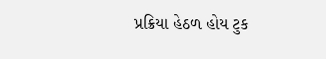પ્રક્રિયા હેઠળ હોય ટુક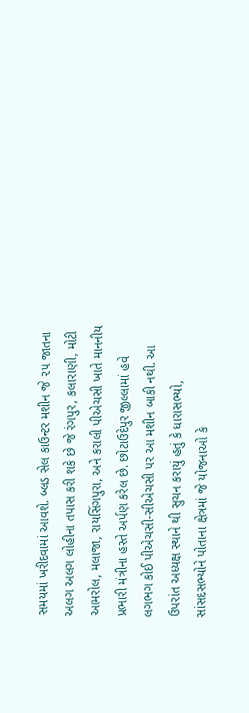સમયમાં ખરીદવામાં આવશે. બ્લડ સેલ કાઉન્ટર મશીન જે ૨૫ જાતના અલગ અલગ લોહીના તપાસ કરી શકે છે જે રંગપુર, કલારાણી, મોટી આમરોલ, મલાજા, રાયસિંગપુરા, અને કરાલી પીએચસી ખાતે માનનીય પ્રભારી મંત્રીના હસ્તે અર્પણ કરેલ છે. છોટાઉદેપુર જીલ્લામાં હવે લગભગ કોઈ પીએચસી-સીએચસી પર આ મશીન બાકી નથી. આ ઉપરાંત અધ્યક્ષ સ્થાને થી સુચન કરાયું હતું કે ધારાસભ્યો, સાંસદસભ્યોને પોતાના ક્ષેત્રમાં જે યોજનાઓ કે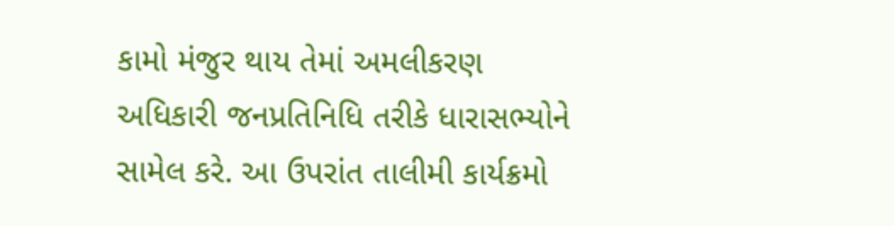કામો મંજુર થાય તેમાં અમલીકરણ અધિકારી જનપ્રતિનિધિ તરીકે ધારાસભ્યોને સામેલ કરે. આ ઉપરાંત તાલીમી કાર્યક્રમો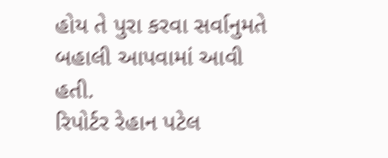હોય તે પુરા કરવા સર્વાનુમતે બહાલી આપવામાં આવી હતી.
રિપોર્ટર રેહાન પટેલ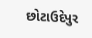છોટાઉદેપુર